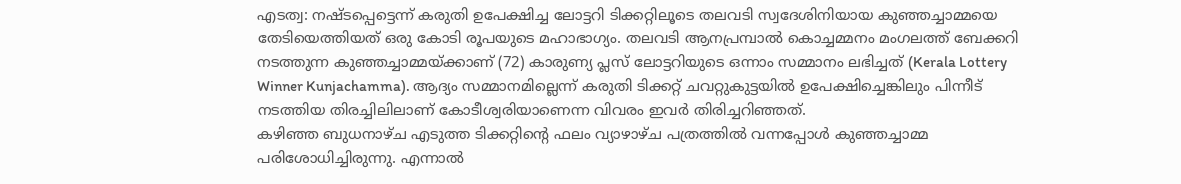എടത്വ: നഷ്ടപ്പെട്ടെന്ന് കരുതി ഉപേക്ഷിച്ച ലോട്ടറി ടിക്കറ്റിലൂടെ തലവടി സ്വദേശിനിയായ കുഞ്ഞച്ചാമ്മയെ തേടിയെത്തിയത് ഒരു കോടി രൂപയുടെ മഹാഭാഗ്യം. തലവടി ആനപ്രമ്പാൽ കൊച്ചമ്മനം മംഗലത്ത് ബേക്കറി നടത്തുന്ന കുഞ്ഞച്ചാമ്മയ്ക്കാണ് (72) കാരുണ്യ പ്ലസ് ലോട്ടറിയുടെ ഒന്നാം സമ്മാനം ലഭിച്ചത് (Kerala Lottery Winner Kunjachamma). ആദ്യം സമ്മാനമില്ലെന്ന് കരുതി ടിക്കറ്റ് ചവറ്റുകുട്ടയിൽ ഉപേക്ഷിച്ചെങ്കിലും പിന്നീട് നടത്തിയ തിരച്ചിലിലാണ് കോടീശ്വരിയാണെന്ന വിവരം ഇവർ തിരിച്ചറിഞ്ഞത്.
കഴിഞ്ഞ ബുധനാഴ്ച എടുത്ത ടിക്കറ്റിന്റെ ഫലം വ്യാഴാഴ്ച പത്രത്തിൽ വന്നപ്പോൾ കുഞ്ഞച്ചാമ്മ പരിശോധിച്ചിരുന്നു. എന്നാൽ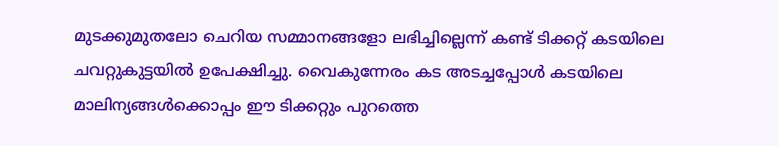മുടക്കുമുതലോ ചെറിയ സമ്മാനങ്ങളോ ലഭിച്ചില്ലെന്ന് കണ്ട് ടിക്കറ്റ് കടയിലെ ചവറ്റുകുട്ടയിൽ ഉപേക്ഷിച്ചു. വൈകുന്നേരം കട അടച്ചപ്പോൾ കടയിലെ മാലിന്യങ്ങൾക്കൊപ്പം ഈ ടിക്കറ്റും പുറത്തെ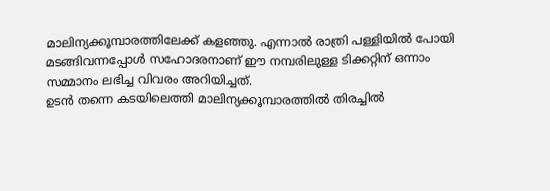മാലിന്യക്കൂമ്പാരത്തിലേക്ക് കളഞ്ഞു. എന്നാൽ രാത്രി പള്ളിയിൽ പോയി മടങ്ങിവന്നപ്പോൾ സഹോദരനാണ് ഈ നമ്പരിലുള്ള ടിക്കറ്റിന് ഒന്നാം സമ്മാനം ലഭിച്ച വിവരം അറിയിച്ചത്.
ഉടൻ തന്നെ കടയിലെത്തി മാലിന്യക്കൂമ്പാരത്തിൽ തിരച്ചിൽ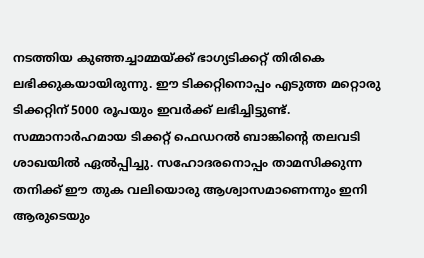നടത്തിയ കുഞ്ഞച്ചാമ്മയ്ക്ക് ഭാഗ്യടിക്കറ്റ് തിരികെ ലഭിക്കുകയായിരുന്നു. ഈ ടിക്കറ്റിനൊപ്പം എടുത്ത മറ്റൊരു ടിക്കറ്റിന് 5000 രൂപയും ഇവർക്ക് ലഭിച്ചിട്ടുണ്ട്. സമ്മാനാർഹമായ ടിക്കറ്റ് ഫെഡറൽ ബാങ്കിന്റെ തലവടി ശാഖയിൽ ഏൽപ്പിച്ചു. സഹോദരനൊപ്പം താമസിക്കുന്ന തനിക്ക് ഈ തുക വലിയൊരു ആശ്വാസമാണെന്നും ഇനി ആരുടെയും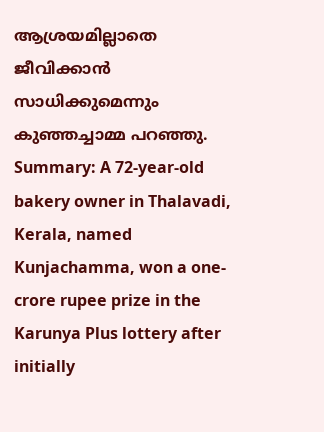ആശ്രയമില്ലാതെ ജീവിക്കാൻ സാധിക്കുമെന്നും കുഞ്ഞച്ചാമ്മ പറഞ്ഞു.
Summary: A 72-year-old bakery owner in Thalavadi, Kerala, named Kunjachamma, won a one-crore rupee prize in the Karunya Plus lottery after initially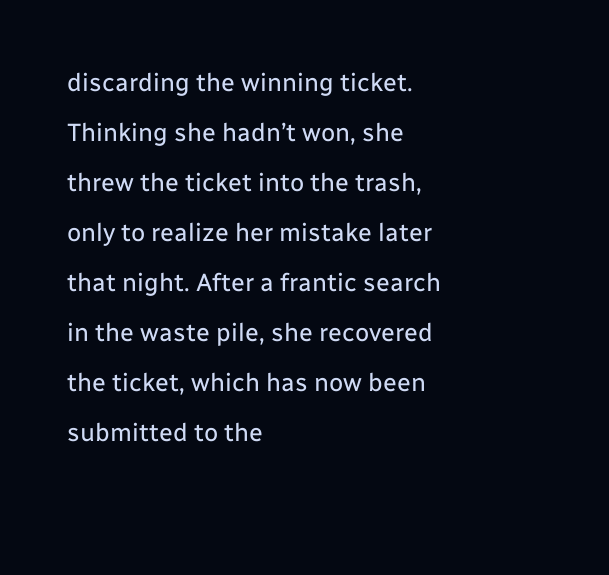discarding the winning ticket. Thinking she hadn’t won, she threw the ticket into the trash, only to realize her mistake later that night. After a frantic search in the waste pile, she recovered the ticket, which has now been submitted to the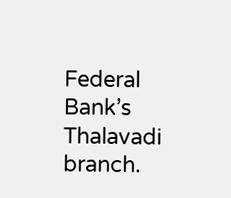Federal Bank’s Thalavadi branch.